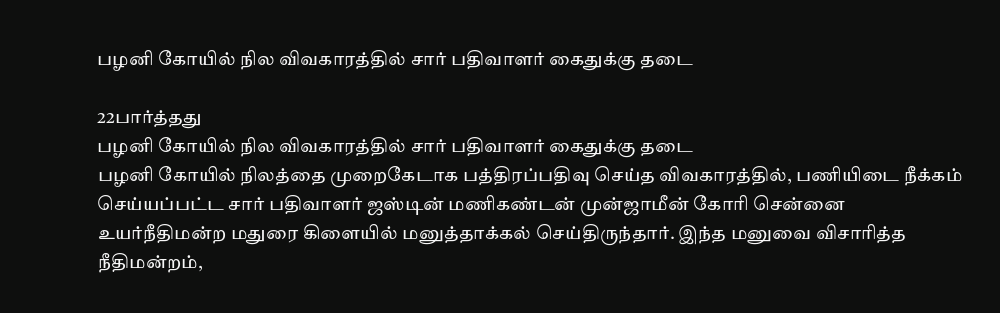பழனி கோயில் நில விவகாரத்தில் சார் பதிவாளர் கைதுக்கு தடை

22பார்த்தது
பழனி கோயில் நில விவகாரத்தில் சார் பதிவாளர் கைதுக்கு தடை
பழனி கோயில் நிலத்தை முறைகேடாக பத்திரப்பதிவு செய்த விவகாரத்தில், பணியிடை நீக்கம் செய்யப்பட்ட சார் பதிவாளர் ஜஸ்டின் மணிகண்டன் முன்ஜாமீன் கோரி சென்னை உயர்நீதிமன்ற மதுரை கிளையில் மனுத்தாக்கல் செய்திருந்தார். இந்த மனுவை விசாரித்த நீதிமன்றம்,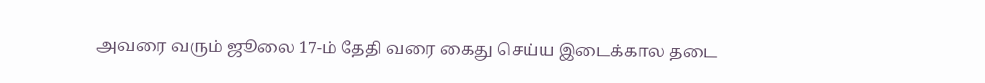அவரை வரும் ஜூலை 17-ம் தேதி வரை கைது செய்ய இடைக்கால தடை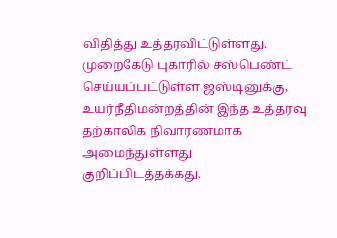விதித்து உத்தரவிட்டுள்ளது. முறைகேடு புகாரில் சஸ்பெண்ட் செய்யப்பட்டுள்ள ஜஸ்டினுக்கு, உயர்நீதிமன்றத்தின் இந்த உத்தரவு தற்காலிக நிவாரணமாக அமைந்துள்ளது குறிப்பிடத்தக்கது.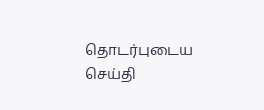தொடர்புடைய செய்தி